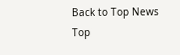Back to Top News
Top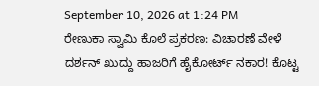September 10, 2026 at 1:24 PM
ರೇಣುಕಾ ಸ್ವಾಮಿ ಕೊಲೆ ಪ್ರಕರಣ: ವಿಚಾರಣೆ ವೇಳೆ ದರ್ಶನ್ ಖುದ್ದು ಹಾಜರಿಗೆ ಹೈಕೋರ್ಟ್ ನಕಾರ! ಕೊಟ್ಟ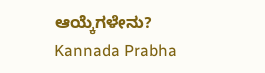ಆಯ್ಕೆಗಳೇನು?
Kannada Prabha